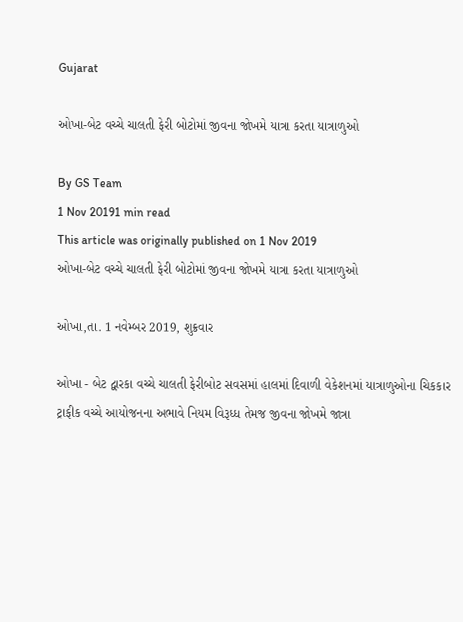Gujarat

ઓખા-બેટ વચ્ચે ચાલતી ફેરી બોટોમાં જીવના જોખમે યાત્રા કરતા યાત્રાળુઓ

By GS Team
1 Nov 20191 min read
This article was originally published on 1 Nov 2019
ઓખા-બેટ વચ્ચે ચાલતી ફેરી બોટોમાં જીવના જોખમે યાત્રા કરતા યાત્રાળુઓ

ઓખા,તા. 1 નવેમ્બર 2019, શુક્રવાર

ઓખા - બેટ દ્વારકા વચ્ચે ચાલતી ફેરીબોટ સવસમાં હાલમાં દિવાળી વેકેશનમાં યાત્રાળુઓના ચિકકાર ટ્રાફીક વચ્ચે આયોજનના અભાવે નિયમ વિરૂધ્ધ તેમજ જીવના જોખમે જાત્રા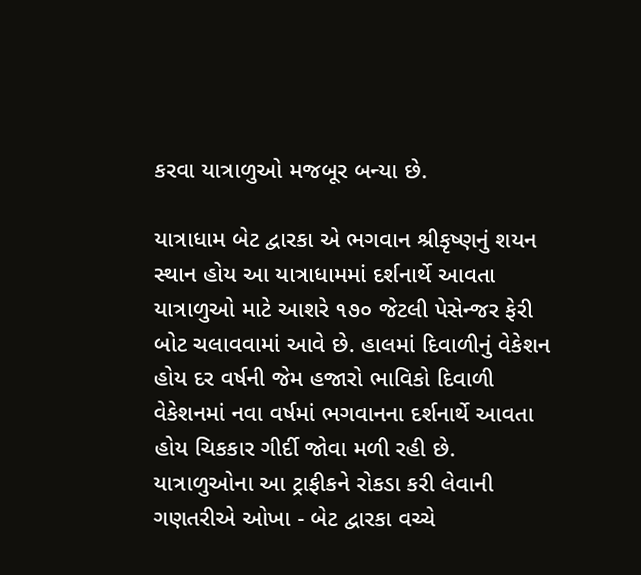કરવા યાત્રાળુઓ મજબૂર બન્યા છે.

યાત્રાધામ બેટ દ્વારકા એ ભગવાન શ્રીકૃષ્ણનું શયન સ્થાન હોય આ યાત્રાધામમાં દર્શનાર્થે આવતા યાત્રાળુઓ માટે આશરે ૧૭૦ જેટલી પેસેન્જર ફેરી બોટ ચલાવવામાં આવે છે. હાલમાં દિવાળીનું વેકેશન હોય દર વર્ષની જેમ હજારો ભાવિકો દિવાળી વેકેશનમાં નવા વર્ષમાં ભગવાનના દર્શનાર્થે આવતા હોય ચિકકાર ગીર્દી જોવા મળી રહી છે. યાત્રાળુઓના આ ટ્રાફીકને રોકડા કરી લેવાની ગણતરીએ ઓખા - બેટ દ્વારકા વચ્ચે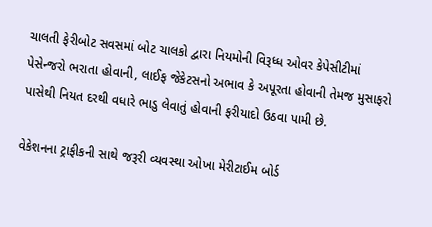ચાલતી ફેરીબોટ સવસમાં બોટ ચાલકો દ્વારા નિયમોની વિરૂધ્ધ ઓવર કેપેસીટીમાં પેસેન્જરો ભરાતા હોવાની, લાઈફ જેકેટસનો અભાવ કે અપૂરતા હોવાની તેમજ મુસાફરો પાસેથી નિયત દરથી વધારે ભાડુ લેવાતું હોવાની ફરીયાદો ઉઠવા પામી છે.

વેકેશનના ટ્રાફીકની સાથે જરૂરી વ્યવસ્થા ઓખા મેરીટાઈમ બોર્ડ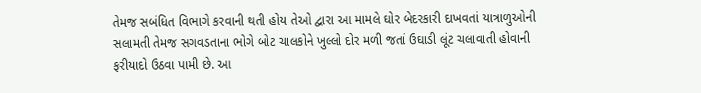તેમજ સબંધિત વિભાગે કરવાની થતી હોય તેઓ દ્વારા આ મામલે ઘોર બેદરકારી દાખવતાં યાત્રાળુઓની સલામતી તેમજ સગવડતાના ભોગે બોટ ચાલકોને ખુલ્લો દોર મળી જતાં ઉઘાડી લૂંટ ચલાવાતી હોવાની ફરીયાદો ઉઠવા પામી છે. આ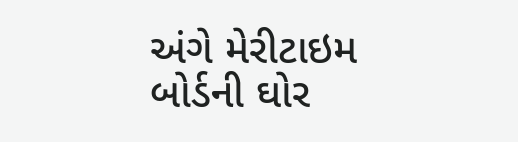અંગે મેરીટાઇમ બોર્ડની ઘોર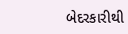બેદરકારીથી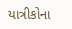યાત્રીકોના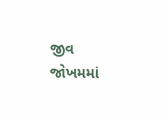જીવ જોખમમાં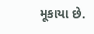મૂકાયા છે.